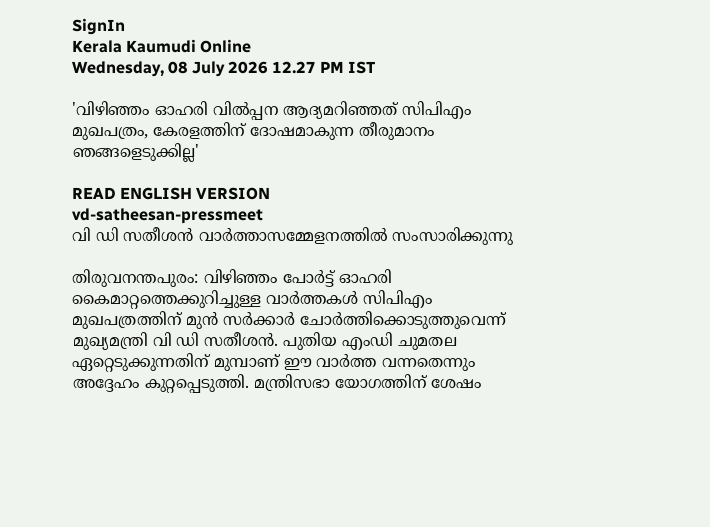SignIn
Kerala Kaumudi Online
Wednesday, 08 July 2026 12.27 PM IST

'വിഴിഞ്ഞം ഓഹരി വിൽപ്പന ആദ്യമറിഞ്ഞത് സിപിഎം മുഖപത്രം, കേരളത്തിന് ദോഷമാകുന്ന തീരുമാനം ഞങ്ങളെടുക്കില്ല'

READ ENGLISH VERSION
vd-satheesan-pressmeet
വി ഡി സതീശൻ വാർത്താസമ്മേളനത്തിൽ സംസാരിക്കുന്നു

തിരുവനന്തപുരം: വിഴിഞ്ഞം പോർട്ട് ഓഹരി കൈമാറ്റത്തെക്കുറിച്ചുള്ള വാർത്തകൾ സിപിഎം മുഖപത്രത്തിന് മുൻ സർക്കാർ ചോർത്തിക്കൊടുത്തുവെന്ന് മുഖ്യമന്ത്രി വി ‌ഡി സതീശൻ. പുതിയ എംഡി ചുമതല ഏറ്റെടുക്കുന്നതിന് മുമ്പാണ് ഈ വാർത്ത വന്നതെന്നും അദ്ദേഹം കുറ്റപ്പെടുത്തി. മന്ത്രിസഭാ യോഗത്തിന് ശേഷം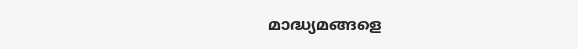മാദ്ധ്യമങ്ങളെ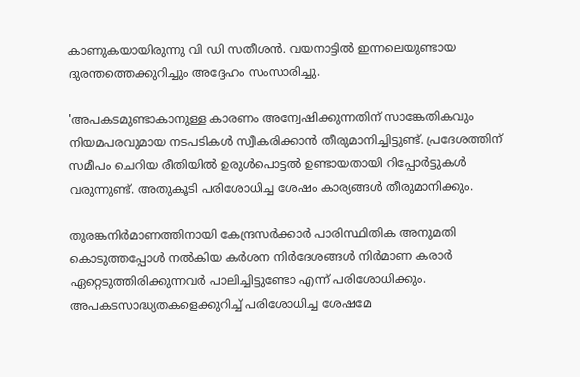കാണുകയായിരുന്നു വി ഡി സതീശൻ. വയനാട്ടിൽ ഇന്നലെയുണ്ടായ ദുരന്തത്തെക്കുറിച്ചും അദ്ദേഹം സംസാരിച്ചു.

'അപകടമുണ്ടാകാനുള്ള കാരണം അന്വേഷിക്കുന്നതിന് സാങ്കേതികവും നിയമപരവുമായ നടപടികൾ സ്വീകരിക്കാൻ തീരുമാനിച്ചിട്ടുണ്ട്. പ്രദേശത്തിന് സമീപം ചെറിയ രീതിയിൽ ഉരുൾപൊട്ടൽ ഉണ്ടായതായി റിപ്പോർട്ടുകൾ വരുന്നുണ്ട്. അതുകൂടി പരിശോധിച്ച ശേഷം കാര്യങ്ങൾ തീരുമാനിക്കും.

തുരങ്കനിർമാണത്തിനായി കേന്ദ്രസർക്കാർ പാരിസ്ഥിതിക അനുമതി കൊടുത്തപ്പോൾ നൽകിയ കർശന നിർദേശങ്ങൾ നിർമാണ കരാർ ഏറ്റെടുത്തിരിക്കുന്നവർ പാലിച്ചിട്ടുണ്ടോ എന്ന് പരിശോധിക്കും. അപകടസാദ്ധ്യതകളെക്കുറിച്ച് പരിശോധിച്ച ശേഷമേ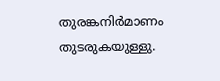തുരങ്കനിർമാണം തുടരുകയുള്ളു.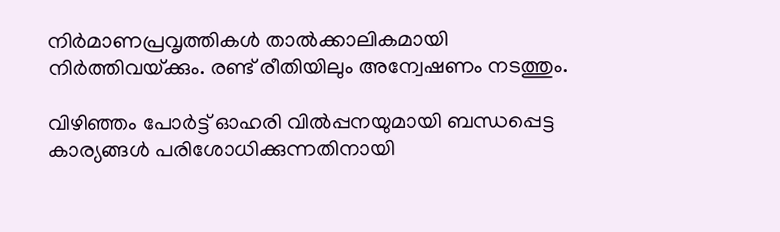നിർമാണപ്രവൃത്തികൾ താൽക്കാലികമായി നിർത്തിവയ്‌ക്കും. രണ്ട് രീതിയിലും അന്വേഷണം നടത്തും.

വിഴിഞ്ഞം പോർട്ട് ഓഹരി വിൽപ്പനയുമായി ബന്ധപ്പെട്ട കാര്യങ്ങൾ പരിശോധിക്കുന്നതിനായി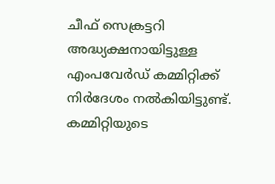ചീഫ് സെക്രട്ടറി അദ്ധ്യക്ഷനായിട്ടുള്ള എംപവേർഡ് കമ്മിറ്റിക്ക് നിർദേശം നൽകിയിട്ടുണ്ട്. കമ്മിറ്റിയുടെ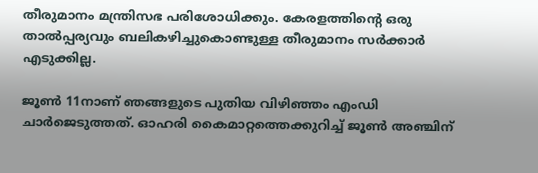തീരുമാനം മന്ത്രിസഭ പരിശോധിക്കും. കേരളത്തിന്റെ ഒരു താൽപ്പര്യവും ബലികഴിച്ചുകൊണ്ടുള്ള തീരുമാനം സർക്കാർ എടുക്കില്ല.

ജൂൺ 11നാണ് ഞങ്ങളുടെ പുതിയ വിഴിഞ്ഞം എംഡി ചാർജെടുത്തത്. ഓഹരി കൈമാറ്റത്തെക്കുറിച്ച് ജൂൺ അഞ്ചിന്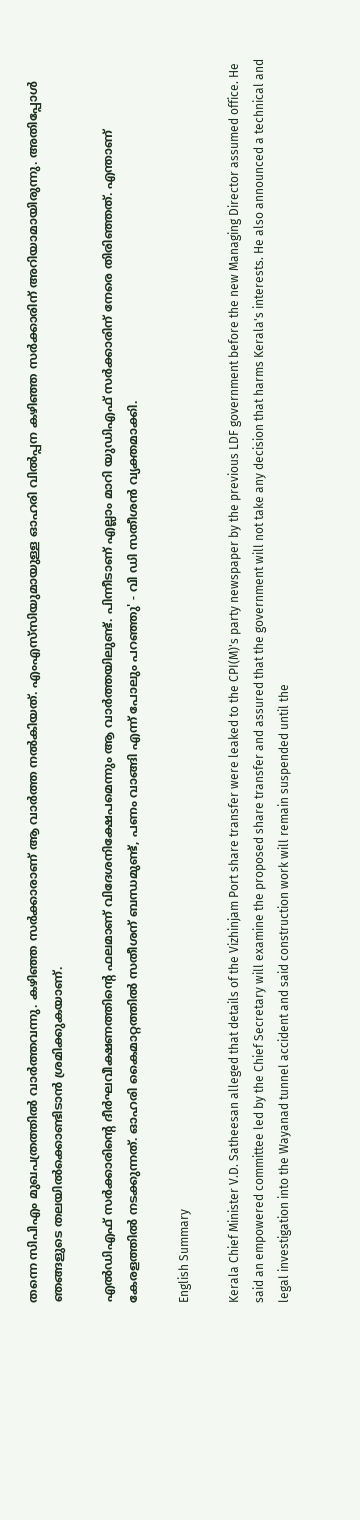തന്നെ സിപിഎം മുഖപത്രത്തിൽ വാർത്തവന്നു. കഴിഞ്ഞ സർക്കാരാണ് ആ വാർത്ത നൽകിയത്. എംഎസ്‌സിയുമായുള്ള ഓഹരി വിൽപ്പന കഴിഞ്ഞ സർക്കാരിന് അറിയാമായിരുന്നു. അതിപ്പോൾ ഞങ്ങളുടെ തലയിൽക്കൊണ്ടിടാൻ ശ്രമിക്കുകയാണ്.

എൽഡിഎഫ് സർക്കാരിന്റെ ദീർഘവീക്ഷണത്തിന്റെ ഫലമാണ് വിദേശനിക്ഷേപമെന്നും ആ വാർത്തയിലുണ്ട്. പിന്നീടാണ് എല്ലാം മാറി യുഡിഎഫ് സർക്കാരിന് നേരെ തിരിഞ്ഞത്. എന്താണ് കേരളത്തിൽ നടക്കുന്നത്. ഓഹരി കൈമാറ്റത്തിൽ സതീശന് ബന്ധമുണ്ട്, പണം വാങ്ങി എന്ന് പോലും പറഞ്ഞു' - വി ഡി സതീശൻ വ്യക്തമാക്കി.

English Summary

Kerala Chief Minister V.D. Satheesan alleged that details of the Vizhinjam Port share transfer were leaked to the CPI(M)'s party newspaper by the previous LDF government before the new Managing Director assumed office. He said an empowered committee led by the Chief Secretary will examine the proposed share transfer and assured that the government will not take any decision that harms Kerala's interests. He also announced a technical and legal investigation into the Wayanad tunnel accident and said construction work will remain suspended until the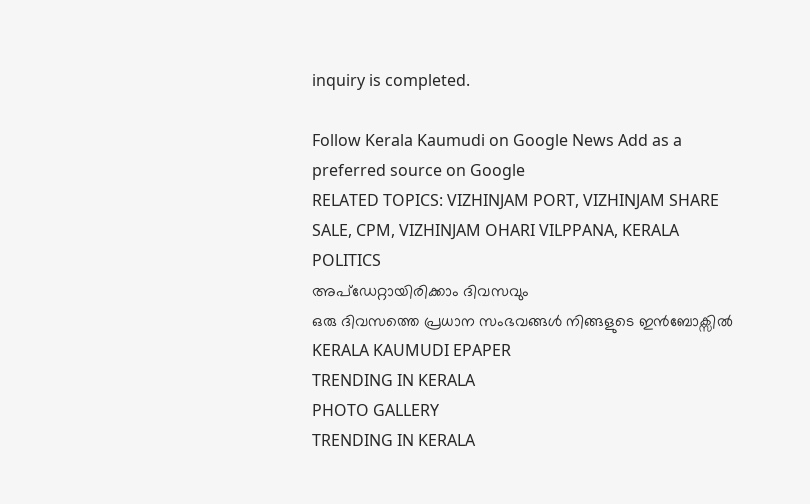inquiry is completed.

Follow Kerala Kaumudi on Google News Add as a preferred source on Google
RELATED TOPICS: VIZHINJAM PORT, VIZHINJAM SHARE SALE, CPM, VIZHINJAM OHARI VILPPANA, KERALA POLITICS
അപ്ഡേറ്റായിരിക്കാം ദിവസവും
ഒരു ദിവസത്തെ പ്രധാന സംഭവങ്ങൾ നിങ്ങളുടെ ഇൻബോക്സിൽ
KERALA KAUMUDI EPAPER
TRENDING IN KERALA
PHOTO GALLERY
TRENDING IN KERALA